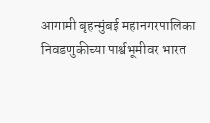आगामी बृहन्मुंबई महानगरपालिका निवडणुकीच्या पार्श्वभूमीवर भारत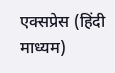एक्सप्रेस (हिंदी माध्यम)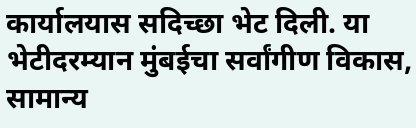कार्यालयास सदिच्छा भेट दिली. या भेटीदरम्यान मुंबईचा सर्वांगीण विकास, सामान्य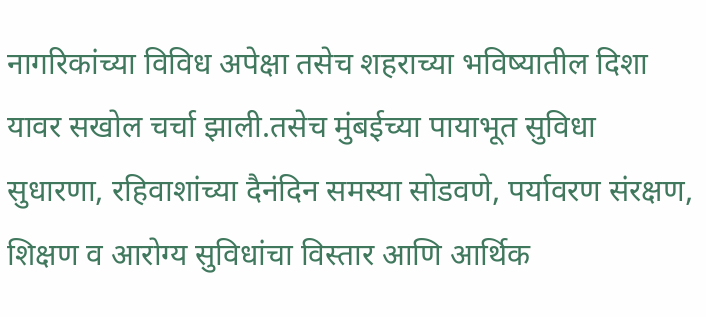नागरिकांच्या विविध अपेक्षा तसेच शहराच्या भविष्यातील दिशा यावर सखोल चर्चा झाली.तसेच मुंबईच्या पायाभूत सुविधा सुधारणा, रहिवाशांच्या दैनंदिन समस्या सोडवणे, पर्यावरण संरक्षण, शिक्षण व आरोग्य सुविधांचा विस्तार आणि आर्थिक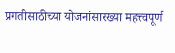प्रगतीसाठीच्या योजनांसारख्या महत्त्वपूर्ण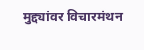मुद्द्यांवर विचारमंथन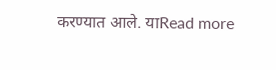करण्यात आले. याRead more